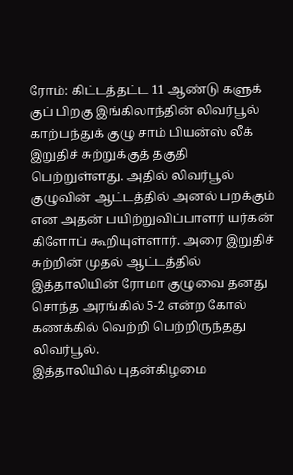ரோம்: கிட்டத்தட்ட 11 ஆண்டு களுக் குப் பிறகு இங்கிலாந்தின் லிவர்பூல் காற்பந்துக் குழு சாம் பியன்ஸ் லீக் இறுதிச் சுற்றுக்குத் தகுதி பெற்றுள்ளது. அதில் லிவர்பூல் குழுவின் ஆட்டத்தில் அனல் பறக்கும் என அதன் பயிற்றுவிப்பாளர் யர்கன் கிளோப் கூறியுள்ளார். அரை இறுதிச் சுற்றின் முதல் ஆட்டத்தில் இத்தாலியின் ரோமா குழுவை தனது சொந்த அரங்கில் 5-2 என்ற கோல் கணக்கில் வெற்றி பெற்றிருந்தது லிவர்பூல்.
இத்தாலியில் புதன்கிழமை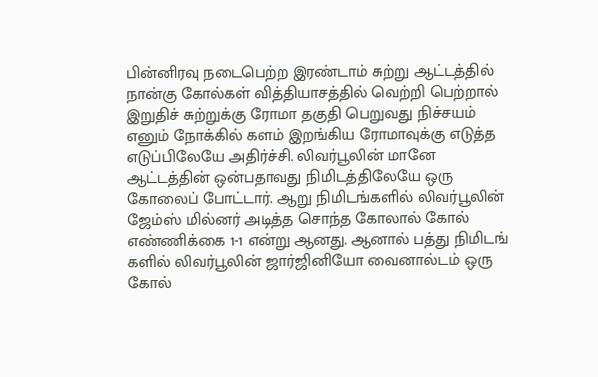பின்னிரவு நடைபெற்ற இரண்டாம் சுற்று ஆட்டத்தில் நான்கு கோல்கள் வித்தியாசத்தில் வெற்றி பெற்றால் இறுதிச் சுற்றுக்கு ரோமா தகுதி பெறுவது நிச்சயம் எனும் நோக்கில் களம் இறங்கிய ரோமாவுக்கு எடுத்த எடுப்பிலேயே அதிர்ச்சி. லிவர்பூலின் மானே ஆட்டத்தின் ஒன்பதாவது நிமிடத்திலேயே ஒரு கோலைப் போட்டார். ஆறு நிமிடங்களில் லிவர்பூலின் ஜேம்ஸ் மில்னர் அடித்த சொந்த கோலால் கோல் எண்ணிக்கை 1-1 என்று ஆனது. ஆனால் பத்து நிமிடங் களில் லிவர்பூலின் ஜார்ஜினியோ வைனால்டம் ஒரு கோல்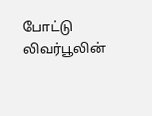போட்டு லிவர்பூலின்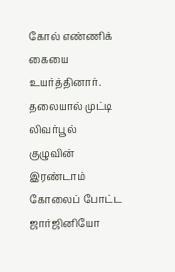கோல் எண்ணிக் கையை உயர்த்தினார்.
தலையால் முட்டி லிவர்பூல் குழுவின் இரண்டாம் கோலைப் போட்ட ஜார்ஜினியோ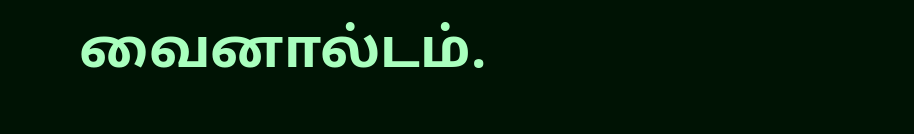வைனால்டம்.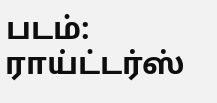படம்: ராய்ட்டர்ஸ்